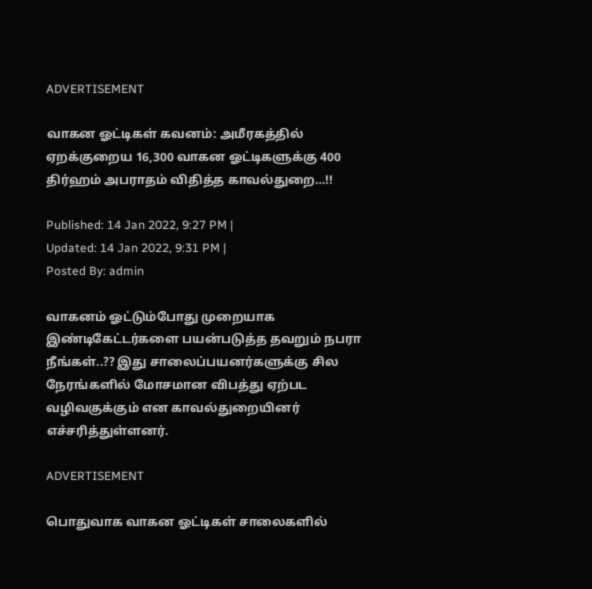ADVERTISEMENT

வாகன ஓட்டிகள் கவனம்: அமீரகத்தில் ஏறக்குறைய 16,300 வாகன ஓட்டிகளுக்கு 400 திர்ஹம் அபராதம் விதித்த காவல்துறை…!!

Published: 14 Jan 2022, 9:27 PM |
Updated: 14 Jan 2022, 9:31 PM |
Posted By: admin

வாகனம் ஓட்டும்போது முறையாக இண்டிகேட்டர்களை பயன்படுத்த தவறும் நபரா நீங்கள்..?? இது சாலைப்பயனர்களுக்கு சில நேரங்களில் மோசமான விபத்து ஏற்பட வழிவகுக்கும் என காவல்துறையினர் எச்சரித்துள்ளனர்.

ADVERTISEMENT

பொதுவாக வாகன ஓட்டிகள் சாலைகளில்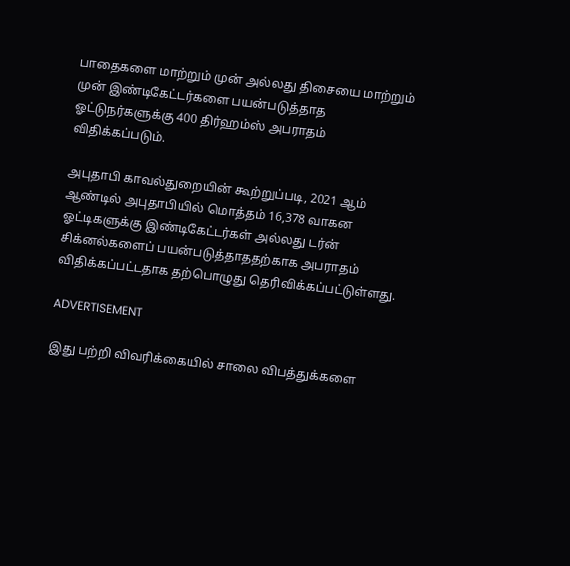பாதைகளை மாற்றும் முன் அல்லது திசையை மாற்றும் முன் இண்டிகேட்டர்களை பயன்படுத்தாத ஓட்டுநர்களுக்கு 400 திர்ஹம்ஸ் அபராதம் விதிக்கப்படும்.

அபுதாபி காவல்துறையின் கூற்றுப்படி, 2021 ஆம் ஆண்டில் அபுதாபியில் மொத்தம் 16,378 வாகன ஓட்டிகளுக்கு இண்டிகேட்டர்கள் அல்லது டர்ன் சிக்னல்களைப் பயன்படுத்தாததற்காக அபராதம் விதிக்கப்பட்டதாக தற்பொழுது தெரிவிக்கப்பட்டுள்ளது.

ADVERTISEMENT

இது பற்றி விவரிக்கையில் சாலை விபத்துக்களை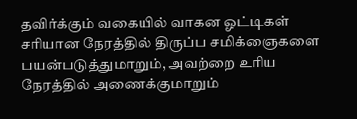தவிர்க்கும் வகையில் வாகன ஓட்டிகள் சரியான நேரத்தில் திருப்ப சமிக்ஞைகளை பயன்படுத்துமாறும், அவற்றை உரிய நேரத்தில் அணைக்குமாறும்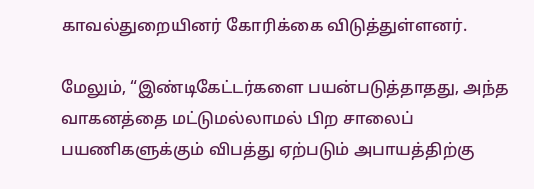காவல்துறையினர் கோரிக்கை விடுத்துள்ளனர்.

மேலும், “இண்டிகேட்டர்களை பயன்படுத்தாதது, அந்த வாகனத்தை மட்டுமல்லாமல் பிற சாலைப் பயணிகளுக்கும் விபத்து ஏற்படும் அபாயத்திற்கு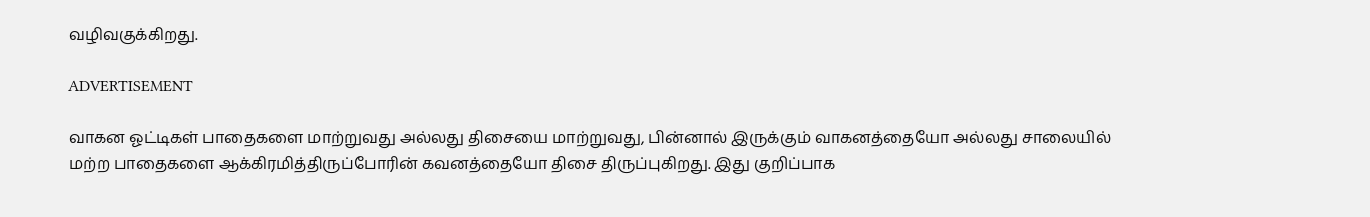வழிவகுக்கிறது.

ADVERTISEMENT

வாகன ஓட்டிகள் பாதைகளை மாற்றுவது அல்லது திசையை மாற்றுவது, பின்னால் இருக்கும் வாகனத்தையோ அல்லது சாலையில் மற்ற பாதைகளை ஆக்கிரமித்திருப்போரின் கவனத்தையோ திசை திருப்புகிறது. இது குறிப்பாக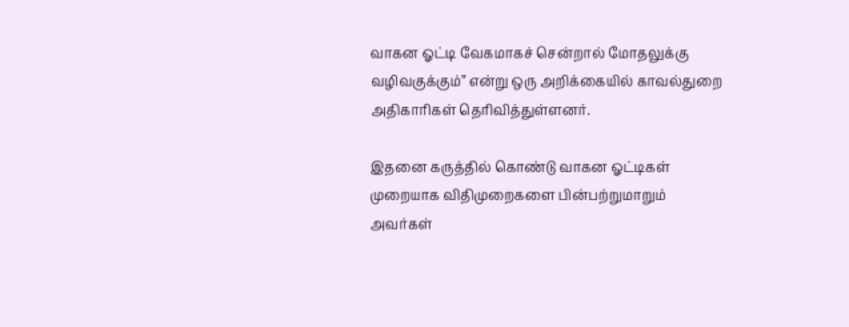வாகன ஓட்டி வேகமாகச் சென்றால் மோதலுக்கு வழிவகுக்கும்” என்று ஒரு அறிக்கையில் காவல்துறை அதிகாரிகள் தெரிவித்துள்ளனர்.

இதனை கருத்தில் கொண்டு வாகன ஓட்டிகள் முறையாக விதிமுறைகளை பின்பற்றுமாறும் அவர்கள்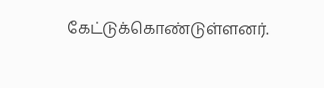கேட்டுக்கொண்டுள்ளனர்.